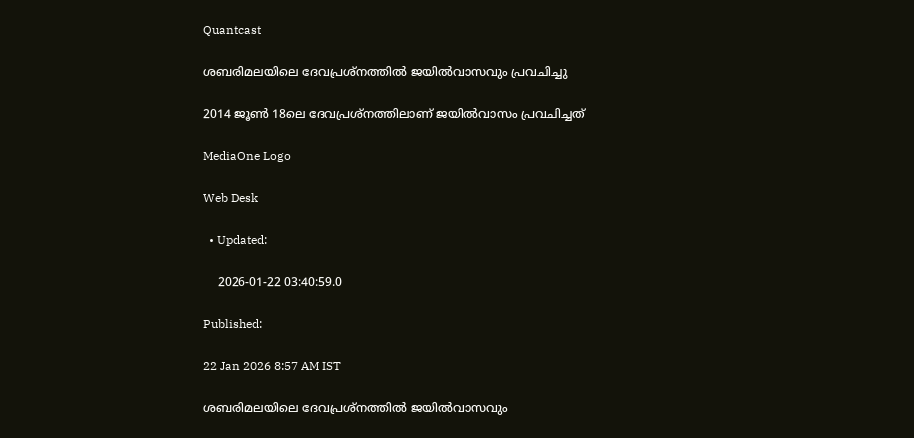Quantcast

ശബരിമലയിലെ ദേവപ്രശ്‌നത്തിൽ ജയിൽവാസവും പ്രവചിച്ചു

2014 ജൂൺ 18ലെ ദേവപ്രശ്നത്തിലാണ് ജയിൽവാസം പ്രവചിച്ചത്

MediaOne Logo

Web Desk

  • Updated:

    2026-01-22 03:40:59.0

Published:

22 Jan 2026 8:57 AM IST

ശബരിമലയിലെ ദേവപ്രശ്‌നത്തിൽ ജയിൽവാസവും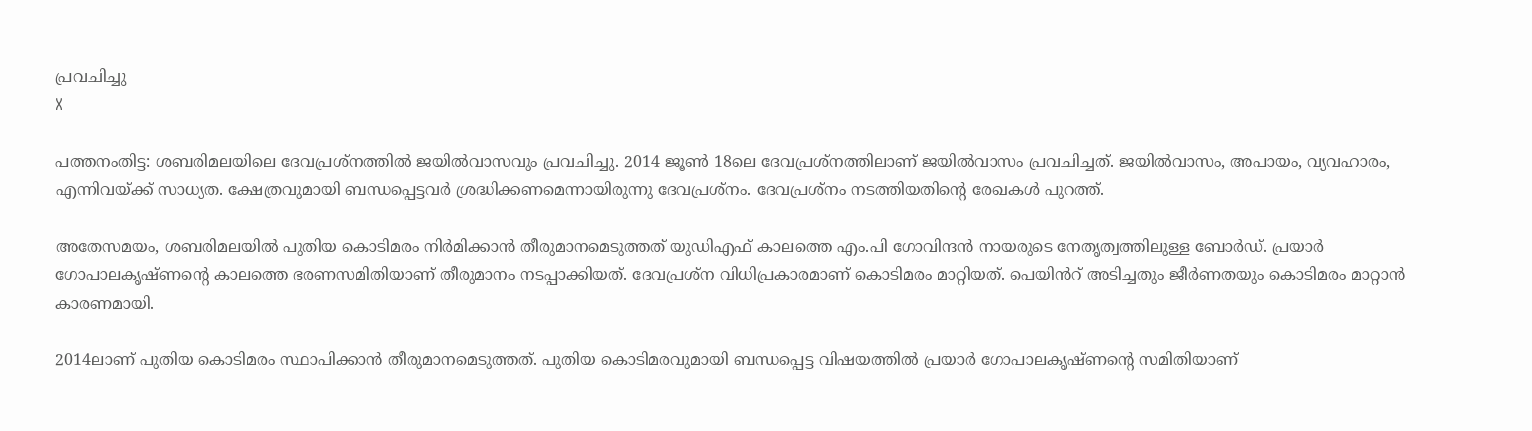പ്രവചിച്ചു
X

പത്തനംതിട്ട: ശബരിമലയിലെ ദേവപ്രശ്‌നത്തിൽ ജയിൽവാസവും പ്രവചിച്ചു. 2014 ജൂൺ 18ലെ ദേവപ്രശ്നത്തിലാണ് ജയിൽവാസം പ്രവചിച്ചത്. ജയിൽവാസം, അപായം, വ്യവഹാരം, എന്നിവയ്ക്ക് സാധ്യത. ക്ഷേത്രവുമായി ബന്ധപ്പെട്ടവർ ശ്രദ്ധിക്കണമെന്നായിരുന്നു ദേവപ്രശ്നം. ദേവപ്രശ്നം നടത്തിയതിന്റെ രേഖകൾ പുറത്ത്.

അതേസമയം, ശബരിമലയിൽ പുതിയ കൊടിമരം നിർമിക്കാൻ തീരുമാനമെടുത്തത് യുഡിഎഫ് കാലത്തെ എം.പി ഗോവിന്ദൻ നായരുടെ നേതൃത്വത്തിലുള്ള ബോർഡ്. പ്രയാർ ഗോപാലകൃഷ്ണന്റെ കാലത്തെ ഭരണസമിതിയാണ് തീരുമാനം നടപ്പാക്കിയത്. ദേവപ്രശ്ന വിധിപ്രകാരമാണ് കൊടിമരം മാറ്റിയത്. പെയിൻറ് അടിച്ചതും ജീർണതയും കൊടിമരം മാറ്റാൻ കാരണമായി.

2014ലാണ് പുതിയ കൊടിമരം സ്ഥാപിക്കാൻ തീരുമാനമെടുത്തത്. പുതിയ കൊടിമരവുമായി ബന്ധപ്പെട്ട വിഷയത്തിൽ പ്രയാർ ഗോപാലകൃഷ്ണന്റെ സമിതിയാണ്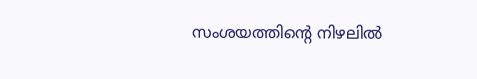സംശയത്തിന്റെ നിഴലിൽ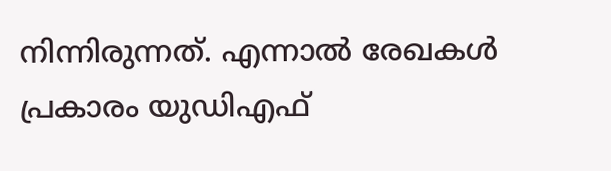നിന്നിരുന്നത്. എന്നാൽ രേഖകൾ പ്രകാരം യുഡിഎഫ്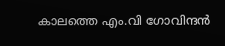കാലത്തെ എം.വി ഗോവിന്ദൻ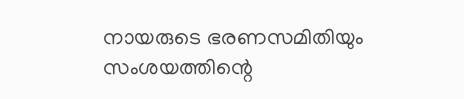നായരുടെ ഭരണസമിതിയും സംശയത്തിന്റെ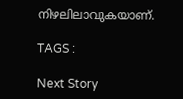നിഴലിലാവുകയാണ്.

TAGS :

Next Story